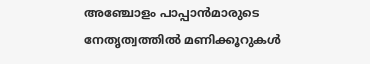അഞ്ചോളം പാപ്പാന്‍മാരുടെ നേതൃത്വത്തില്‍ മണിക്കൂറുകള്‍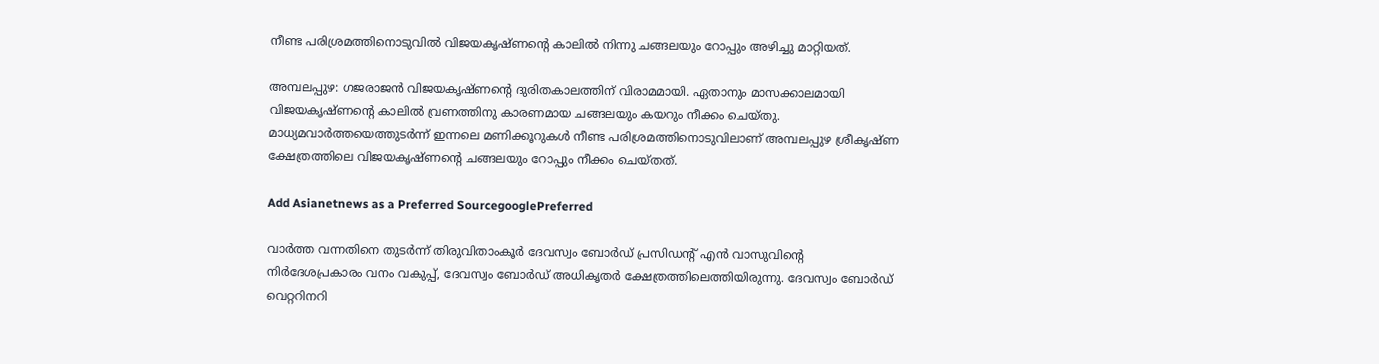നീണ്ട പരിശ്രമത്തിനൊടുവില്‍ വിജയകൃഷ്ണന്റെ കാലില്‍ നിന്നു ചങ്ങലയും റോപ്പും അഴിച്ചു മാറ്റിയത്.

അമ്പലപ്പുഴ: ഗജരാജന്‍ വിജയകൃഷ്ണന്റെ ദുരിതകാലത്തിന് വിരാമമായി. ഏതാനും മാസക്കാലമായി വിജയകൃഷ്ണന്റെ കാലില്‍ വ്രണത്തിനു കാരണമായ ചങ്ങലയും കയറും നീക്കം ചെയ്തു. മാധ്യമവാര്‍ത്തയെത്തുടര്‍ന്ന് ഇന്നലെ മണിക്കൂറുകള്‍ നീണ്ട പരിശ്രമത്തിനൊടുവിലാണ് അമ്പലപ്പുഴ ശ്രീകൃഷ്ണ ക്ഷേത്രത്തിലെ വിജയകൃഷ്ണന്റെ ചങ്ങലയും റോപ്പും നീക്കം ചെയ്തത്.

Add Asianetnews as a Preferred SourcegooglePreferred

വാര്‍ത്ത വന്നതിനെ തുടര്‍ന്ന് തിരുവിതാംകൂര്‍ ദേവസ്വം ബോര്‍ഡ് പ്രസിഡന്റ് എന്‍ വാസുവിന്റെ നിര്‍ദേശപ്രകാരം വനം വകുപ്പ്, ദേവസ്വം ബോര്‍ഡ് അധികൃതര്‍ ക്ഷേത്രത്തിലെത്തിയിരുന്നു. ദേവസ്വം ബോര്‍ഡ് വെറ്ററിനറി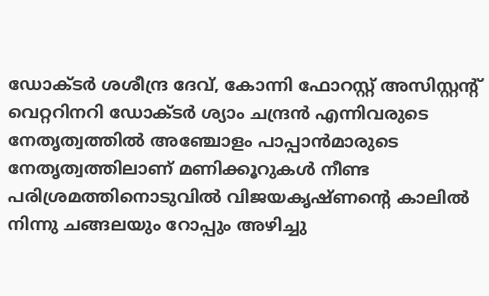ഡോക്ടര്‍ ശശീന്ദ്ര ദേവ്, കോന്നി ഫോറസ്റ്റ് അസിസ്റ്റന്റ് വെറ്ററിനറി ഡോക്ടര്‍ ശ്യാം ചന്ദ്രന്‍ എന്നിവരുടെ നേതൃത്വത്തില്‍ അഞ്ചോളം പാപ്പാന്‍മാരുടെ നേതൃത്വത്തിലാണ് മണിക്കൂറുകള്‍ നീണ്ട പരിശ്രമത്തിനൊടുവില്‍ വിജയകൃഷ്ണന്റെ കാലില്‍ നിന്നു ചങ്ങലയും റോപ്പും അഴിച്ചു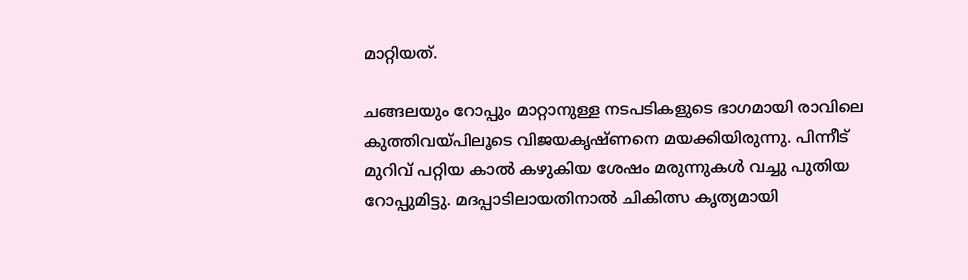മാറ്റിയത്.

ചങ്ങലയും റോപ്പും മാറ്റാനുള്ള നടപടികളുടെ ഭാഗമായി രാവിലെ കുത്തിവയ്പിലൂടെ വിജയകൃഷ്ണനെ മയക്കിയിരുന്നു. പിന്നീട് മുറിവ് പറ്റിയ കാല്‍ കഴുകിയ ശേഷം മരുന്നുകള്‍ വച്ചു പുതിയ റോപ്പുമിട്ടു. മദപ്പാടിലായതിനാല്‍ ചികിത്സ കൃത്യമായി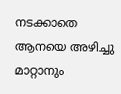നടക്കാതെ ആനയെ അഴിച്ചു മാറ്റാനും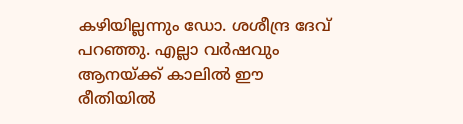കഴിയില്ലന്നും ഡോ. ശശീന്ദ്ര ദേവ് പറഞ്ഞു. എല്ലാ വര്‍ഷവും ആനയ്ക്ക് കാലില്‍ ഈ രീതിയില്‍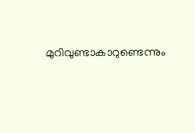മുറിവുണ്ടാകാറുണ്ടെന്നും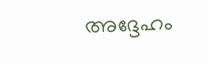അദ്ദേഹം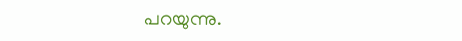പറയുന്നു.